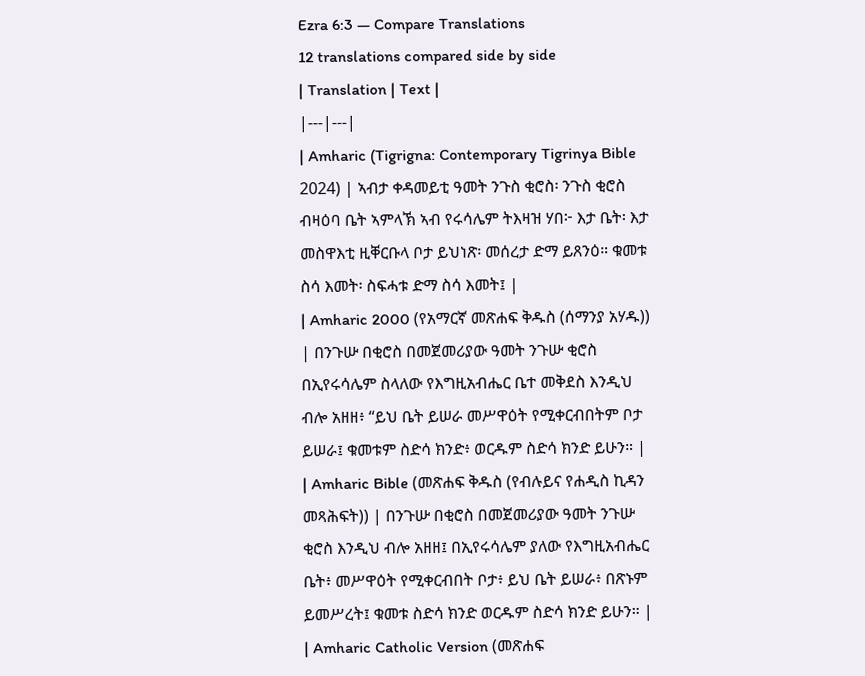Ezra 6:3 — Compare Translations
12 translations compared side by side
| Translation | Text |
|---|---|
| Amharic (Tigrigna: Contemporary Tigrinya Bible 2024) | ኣብታ ቀዳመይቲ ዓመት ንጉስ ቂሮስ፡ ንጉስ ቂሮስ ብዛዕባ ቤት ኣምላኽ ኣብ የሩሳሌም ትእዛዝ ሃበ፦ እታ ቤት፡ እታ መስዋእቲ ዚቐርቡላ ቦታ ይህነጽ፡ መሰረታ ድማ ይጸንዕ። ቁመቱ ስሳ እመት፡ ስፍሓቱ ድማ ስሳ እመት፤ |
| Amharic 2000 (የአማርኛ መጽሐፍ ቅዱስ (ሰማንያ አሃዱ)) | በንጉሡ በቂሮስ በመጀመሪያው ዓመት ንጉሡ ቂሮስ በኢየሩሳሌም ስላለው የእግዚአብሔር ቤተ መቅደስ እንዲህ ብሎ አዘዘ፥ “ይህ ቤት ይሠራ መሥዋዕት የሚቀርብበትም ቦታ ይሠራ፤ ቁመቱም ስድሳ ክንድ፥ ወርዱም ስድሳ ክንድ ይሁን። |
| Amharic Bible (መጽሐፍ ቅዱስ (የብሉይና የሐዲስ ኪዳን መጻሕፍት)) | በንጉሡ በቂሮስ በመጀመሪያው ዓመት ንጉሡ ቂሮስ እንዲህ ብሎ አዘዘ፤ በኢየሩሳሌም ያለው የእግዚአብሔር ቤት፥ መሥዋዕት የሚቀርብበት ቦታ፥ ይህ ቤት ይሠራ፥ በጽኑም ይመሥረት፤ ቁመቱ ስድሳ ክንድ ወርዱም ስድሳ ክንድ ይሁን። |
| Amharic Catholic Version (መጽሐፍ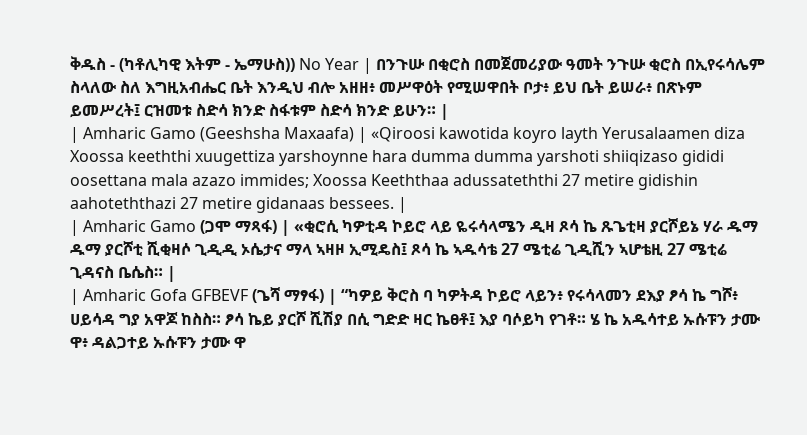ቅዱስ - (ካቶሊካዊ እትም - ኤማሁስ)) No Year | በንጉሡ በቂሮስ በመጀመሪያው ዓመት ንጉሡ ቂሮስ በኢየሩሳሌም ስላለው ስለ እግዚአብሔር ቤት እንዲህ ብሎ አዘዘ፥ መሥዋዕት የሚሠዋበት ቦታ፥ ይህ ቤት ይሠራ፥ በጽኑም ይመሥረት፤ ርዝመቱ ስድሳ ክንድ ስፋቱም ስድሳ ክንድ ይሁን። |
| Amharic Gamo (Geeshsha Maxaafa) | «Qiroosi kawotida koyro layth Yerusalaamen diza Xoossa keeththi xuugettiza yarshoynne hara dumma dumma yarshoti shiiqizaso gididi oosettana mala azazo immides; Xoossa Keeththaa adussateththi 27 metire gidishin aahoteththazi 27 metire gidanaas bessees. |
| Amharic Gamo (ጋሞ ማጻፋ) | «ቂሮሲ ካዎቲዳ ኮይሮ ላይ ዬሩሳላሜን ዲዛ ጾሳ ኬ ጹጌቲዛ ያርሾይኔ ሃራ ዱማ ዱማ ያርሾቲ ሺቂዛሶ ጊዲዲ ኦሴታና ማላ ኣዛዞ ኢሚዴስ፤ ጾሳ ኬ ኣዱሳቴ 27 ሜቲሬ ጊዲሺን ኣሆቴዚ 27 ሜቲሬ ጊዳናስ ቤሴስ። |
| Amharic Gofa GFBEVF (ጌሻ ማፃፋ) | “ካዎይ ቅሮስ ባ ካዎትዳ ኮይሮ ላይን፥ የሩሳላመን ደእያ ፆሳ ኬ ግሾ፥ ሀይሳዳ ግያ አዋጆ ከስስ። ፆሳ ኬይ ያርሾ ሺሽያ በሲ ግድድ ዛር ኬፀቶ፤ እያ ባሶይካ የገቶ። ሄ ኬ አዱሳተይ ኡሱፑን ታሙ ዋ፥ ዳልጋተይ ኡሱፑን ታሙ ዋ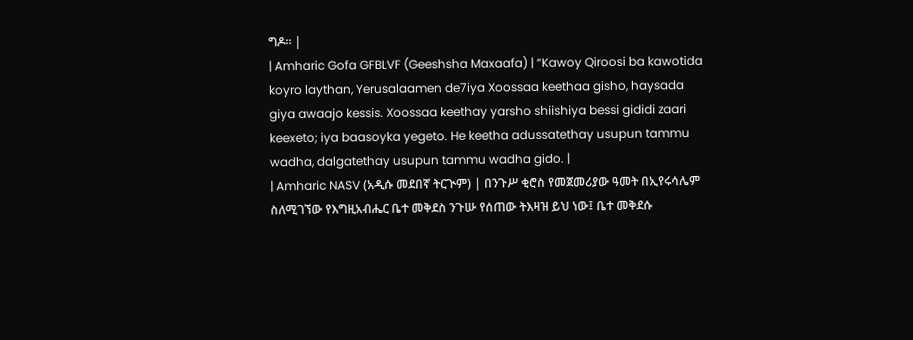ግዶ። |
| Amharic Gofa GFBLVF (Geeshsha Maxaafa) | “Kawoy Qiroosi ba kawotida koyro laythan, Yerusalaamen de7iya Xoossaa keethaa gisho, haysada giya awaajo kessis. Xoossaa keethay yarsho shiishiya bessi gididi zaari keexeto; iya baasoyka yegeto. He keetha adussatethay usupun tammu wadha, dalgatethay usupun tammu wadha gido. |
| Amharic NASV (አዲሱ መደበኛ ትርጒም) | በንጉሥ ቂሮስ የመጀመሪያው ዓመት በኢየሩሳሌም ስለሚገኘው የእግዚአብሔር ቤተ መቅደስ ንጉሡ የሰጠው ትእዛዝ ይህ ነው፤ ቤተ መቅደሱ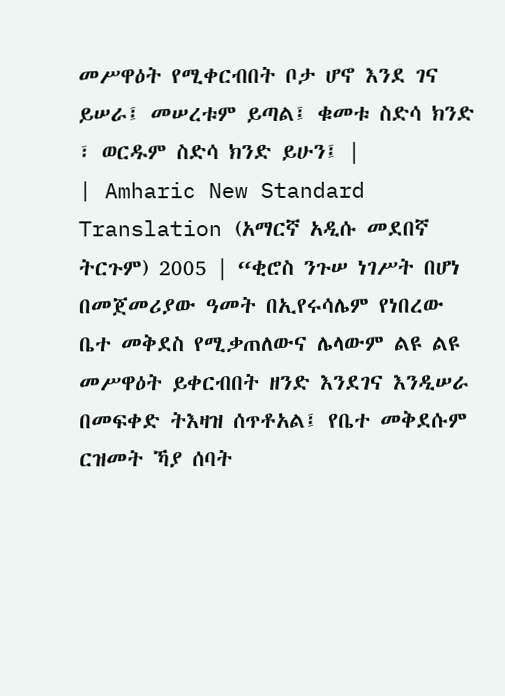መሥዋዕት የሚቀርብበት ቦታ ሆኖ እንደ ገና ይሠራ፤ መሠረቱም ይጣል፤ ቁመቱ ስድሳ ክንድ ፣ ወርዱም ስድሳ ክንድ ይሁን፤ |
| Amharic New Standard Translation (አማርኛ አዲሱ መደበኛ ትርጉም) 2005 | “ቂሮስ ንጉሠ ነገሥት በሆነ በመጀመሪያው ዓመት በኢየሩሳሌም የነበረው ቤተ መቅደስ የሚቃጠለውና ሌላውም ልዩ ልዩ መሥዋዕት ይቀርብበት ዘንድ እንደገና እንዲሠራ በመፍቀድ ትእዛዝ ሰጥቶአል፤ የቤተ መቅደሱም ርዝመት ኻያ ሰባት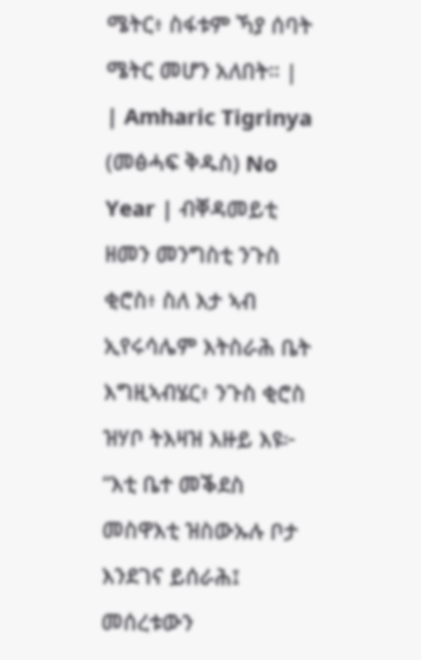ሜትር፥ ስፋቱም ኻያ ሰባት ሜትር መሆን አለበት። |
| Amharic Tigrinya (መፅሓፍ ቅዱስ) No Year | ብቐዳመይቲ ዘመን መንግስቲ ንጉስ ቂሮስ፥ ስለ እታ ኣብ ኢየሩሳሌም እትስራሕ ቤት እግዚኣብሄር፥ ንጉስ ቂሮስ ዝሃቦ ትእዛዝ እዙይ እዩ፦ “እቲ ቤተ መቕደስ መስዋእቲ ዝስውኡሉ ቦታ እንደገና ይሰራሕ፤ መሰረቱውን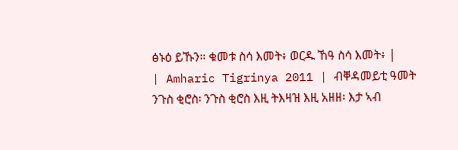ፅኑዕ ይኹን። ቁመቱ ስሳ እመት፥ ወርዱ ኸዓ ስሳ እመት፥ |
| Amharic Tigrinya 2011 | ብቐዳመይቲ ዓመት ንጉስ ቂሮስ፡ ንጉስ ቂሮስ እዚ ትእዛዝ እዚ አዘዘ፡ እታ ኣብ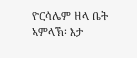ዮርሳሌም ዘላ ቤት ኣምላኽ፡ እታ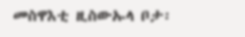መስዋእቲ ዚስውኡላ ቦታ፡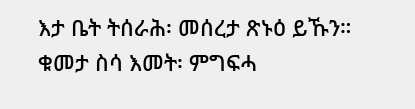እታ ቤት ትሰራሕ፡ መሰረታ ጽኑዕ ይኹን። ቁመታ ስሳ እመት፡ ምግፍሓ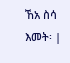ኸአ ስሳ እመት፡ |